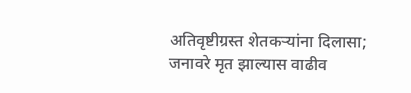अतिवृष्टीग्रस्त शेतकऱ्यांना दिलासा; जनावरे मृत झाल्यास वाढीव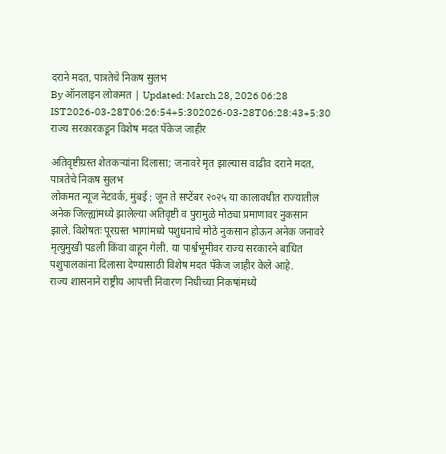दराने मदत, पात्रतेचे निकष सुलभ
By ऑनलाइन लोकमत | Updated: March 28, 2026 06:28 IST2026-03-28T06:26:54+5:302026-03-28T06:28:43+5:30
राज्य सरकारकडून विशेष मदत पॅकेज जाहीर

अतिवृष्टीग्रस्त शेतकऱ्यांना दिलासा; जनावरे मृत झाल्यास वाढीव दराने मदत, पात्रतेचे निकष सुलभ
लोकमत न्यूज नेटवर्क, मुंबई : जून ते सप्टेंबर २०२५ या कालावधीत राज्यातील अनेक जिल्ह्यांमध्ये झालेल्या अतिवृष्टी व पुरामुळे मोठ्या प्रमाणावर नुकसान झाले. विशेषतः पूरग्रस्त भागांमध्ये पशुधनाचे मोठे नुकसान होऊन अनेक जनावरे मृत्युमुखी पडली किंवा वाहून गेली. या पार्श्वभूमीवर राज्य सरकारने बाधित पशुपालकांना दिलासा देण्यासाठी विशेष मदत पॅकेज जाहीर केले आहे.
राज्य शासनाने राष्ट्रीय आपत्ती निवारण निधीच्या निकषांमध्ये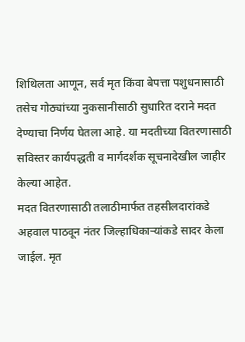शिथिलता आणून, सर्व मृत किंवा बेपत्ता पशुधनासाठी तसेच गोठ्यांच्या नुकसानीसाठी सुधारित दराने मदत देण्याचा निर्णय घेतला आहे. या मदतीच्या वितरणासाठी सविस्तर कार्यपद्धती व मार्गदर्शक सूचनादेखील जाहीर केल्या आहेत.
मदत वितरणासाठी तलाठीमार्फत तहसीलदारांकडे अहवाल पाठवून नंतर जिल्हाधिकाऱ्यांकडे सादर केला जाईल. मृत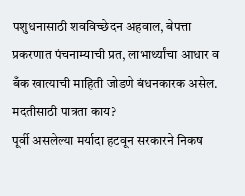पशुधनासाठी शवविच्छेदन अहवाल, बेपत्ता प्रकरणात पंचनाम्याची प्रत, लाभार्थ्यांचा आधार व बँक खात्याची माहिती जोडणे बंधनकारक असेल.
मदतीसाठी पात्रता काय?
पूर्वी असलेल्या मर्यादा हटवून सरकारने निकष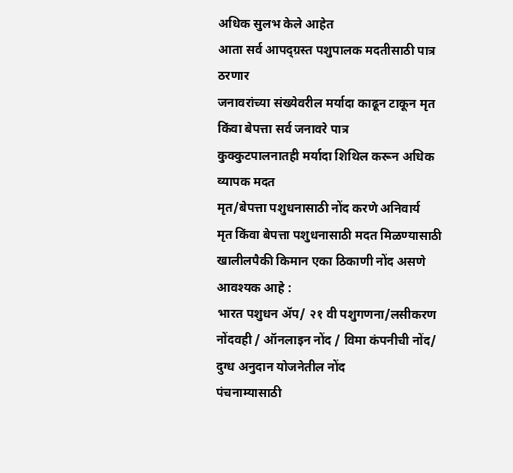अधिक सुलभ केले आहेत
आता सर्व आपद्ग्रस्त पशुपालक मदतीसाठी पात्र ठरणार
जनावरांच्या संख्येवरील मर्यादा काढून टाकून मृत किंवा बेपत्ता सर्व जनावरे पात्र
कुक्कुटपालनातही मर्यादा शिथिल करून अधिक व्यापक मदत
मृत/बेपत्ता पशुधनासाठी नोंद करणे अनिवार्य
मृत किंवा बेपत्ता पशुधनासाठी मदत मिळण्यासाठी खालीलपैकी किमान एका ठिकाणी नोंद असणे आवश्यक आहे :
भारत पशुधन ॲप/ २१ वी पशुगणना/लसीकरण नोंदवही / ऑनलाइन नोंद / विमा कंपनीची नोंद/ दुग्ध अनुदान योजनेतील नोंद
पंचनाम्यासाठी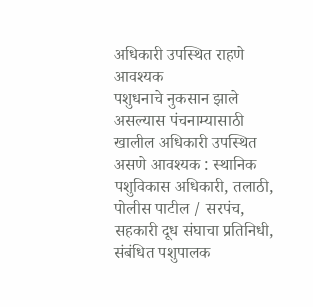अधिकारी उपस्थित राहणे आवश्यक
पशुधनाचे नुकसान झाले असल्यास पंचनाम्यासाठी खालील अधिकारी उपस्थित असणे आवश्यक : स्थानिक पशुविकास अधिकारी, तलाठी, पोलीस पाटील / सरपंच, सहकारी दूध संघाचा प्रतिनिधी, संबंधित पशुपालक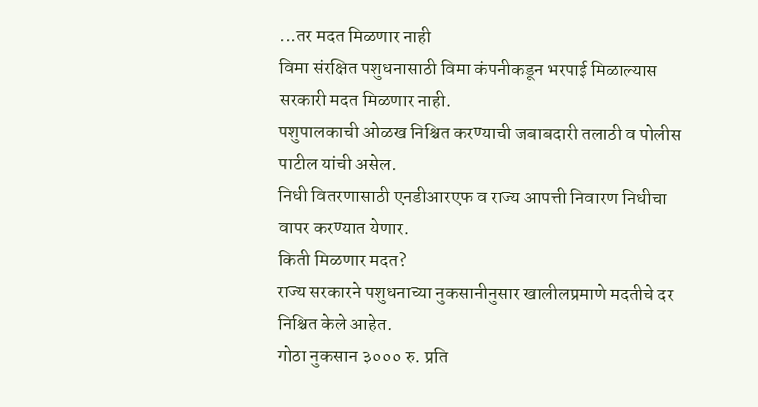...तर मदत मिळणार नाही
विमा संरक्षित पशुधनासाठी विमा कंपनीकडून भरपाई मिळाल्यास सरकारी मदत मिळणार नाही.
पशुपालकाची ओळख निश्चित करण्याची जबाबदारी तलाठी व पोलीस पाटील यांची असेल.
निधी वितरणासाठी एनडीआरएफ व राज्य आपत्ती निवारण निधीचा वापर करण्यात येणार.
किती मिळणार मदत?
राज्य सरकारने पशुधनाच्या नुकसानीनुसार खालीलप्रमाणे मदतीचे दर निश्चित केले आहेत.
गोठा नुकसान ३००० रु. प्रति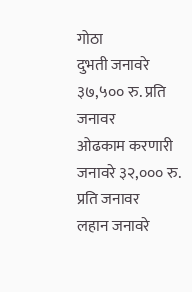गोठा
दुभती जनावरे ३७,५०० रु. प्रति जनावर
ओढकाम करणारी जनावरे ३२,००० रु. प्रति जनावर
लहान जनावरे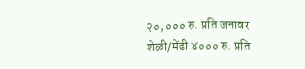२०,००० रु. प्रति जनावर
शेळी/मेंढी ४००० रु. प्रति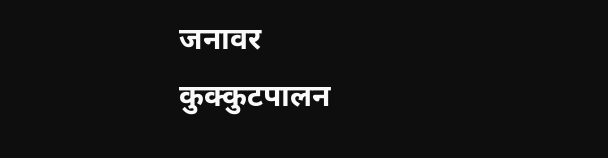जनावर
कुक्कुटपालन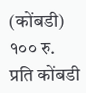(कोंबडी) १०० रु. प्रति कोंबडी